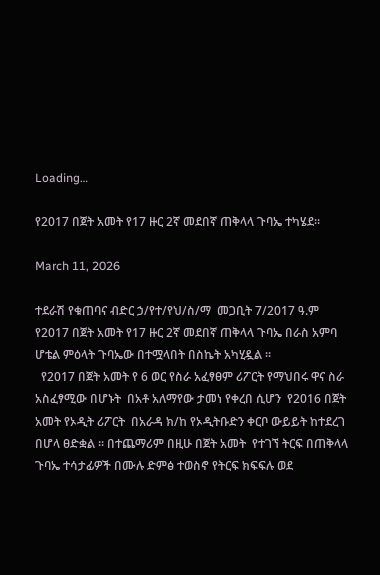Loading…

የ2017 በጀት አመት የ17 ዙር 2ኛ መደበኛ ጠቅላላ ጉባኤ ተካሄደ፡፡

March 11, 2026

ተደራሽ የቁጠባና ብድር ኃ/የተ/የህ/ስ/ማ  መጋቢት 7/2017 ዓ.ም የ2017 በጀት አመት የ17 ዙር 2ኛ መደበኛ ጠቅላላ ጉባኤ በራስ አምባ ሆቴል ምዕላት ጉባኤው በተሟላበት በስኬት አካሂዷል ።
  የ2017 በጀት አመት የ 6 ወር የስራ አፈፃፀም ሪፖርት የማህበሩ ዋና ስራ አስፈፃሚው በሆኑት  በአቶ አለማየው ታመነ የቀረበ ሲሆን  የ2016 በጀት አመት የኦዲት ሪፖርት  በአራዳ ክ/ከ የኦዲትቡድን ቀርቦ ውይይት ከተደረገ በሆላ ፀድቋል ፡፡ በተጨማሪም በዚሁ በጀት አመት  የተገኘ ትርፍ በጠቅላላ ጉባኤ ተሳታፊዎች በሙሉ ድምፅ ተወስኖ የትርፍ ክፍፍሉ ወደ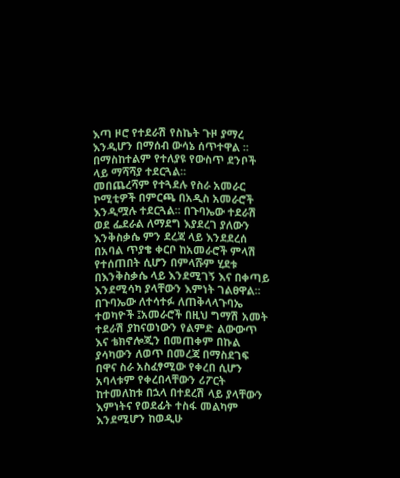እጣ ዞሮ የተደራሽ የስኬት ጉዞ ያማረ እንዲሆን በማሰብ ውሳኔ ሰጥተዋል ፡፡ በማስከተልም የተለያዩ የውስጥ ደንቦች ላይ ማሻሻያ ተደርጓል፡፡
መበጨረሻም የተጓደሉ የስራ አመራር ኮሚቲዎች በምርጫ በአዲስ አመራሮች እንዲሟሉ ተደርጓል፡፡ በጉባኤው ተደራሽ ወደ ፌደራል ለማደግ እያደረገ ያለውን እንቅስቃሴ ምን ደረጃ ላይ እንደደረሰ በአባል ጥያቄ ቀርቦ ከአመራሮች ምላሽ የተሰጠበት ሲሆን በምላሹም ሂደቱ በእንቅስቃሴ ላይ እንደሚገኝ እና በቀጣይ እንደሚሳካ ያላቸውን እምነት ገልፀዋል፡፡
በጉባኤው ለተሳተፉ ለጠቅላላጉባኤ ተወካዮች ፤አመራሮች በዚህ ግማሽ አመት ተደራሽ ያከናወነውን የልምድ ልውውጥ እና ቴክኖሎጂን በመጠቀም በኩል ያሳካውን ለወጥ በመረጃ በማስደገፍ በዋና ስራ አስፈፃሚው የቀረበ ሲሆን አባላቱም የቀረበላቸውን ሪፖርት ከተመለከቱ በኋላ በተደረሽ ላይ ያላቸውን እምነትና የወደፊት ተስፋ መልካም እንደሚሆን ከወዲሁ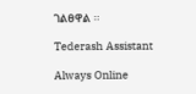ገልፀዋል ፡፡

Tederash Assistant

Always Online